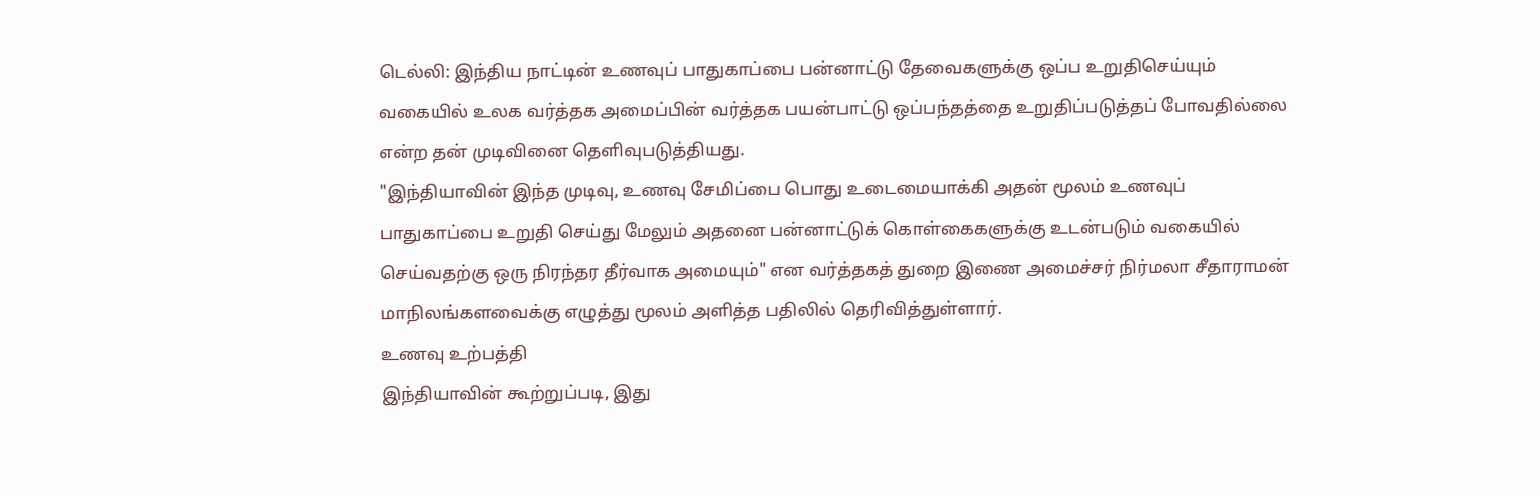டெல்லி: இந்திய நாட்டின் உணவுப் பாதுகாப்பை பன்னாட்டு தேவைகளுக்கு ஒப்ப உறுதிசெய்யும் வகையில் உலக வர்த்தக அமைப்பின் வர்த்தக பயன்பாட்டு ஒப்பந்தத்தை உறுதிப்படுத்தப் போவதில்லை என்ற தன் முடிவினை தெளிவுபடுத்தியது.
"இந்தியாவின் இந்த முடிவு, உணவு சேமிப்பை பொது உடைமையாக்கி அதன் மூலம் உணவுப் பாதுகாப்பை உறுதி செய்து மேலும் அதனை பன்னாட்டுக் கொள்கைகளுக்கு உடன்படும் வகையில் செய்வதற்கு ஒரு நிரந்தர தீர்வாக அமையும்" என வர்த்தகத் துறை இணை அமைச்சர் நிர்மலா சீதாராமன் மாநிலங்களவைக்கு எழுத்து மூலம் அளித்த பதிலில் தெரிவித்துள்ளார்.
உணவு உற்பத்தி
இந்தியாவின் கூற்றுப்படி, இது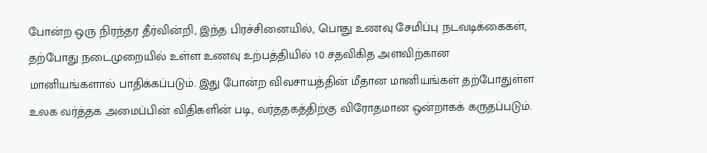போன்ற ஒரு நிரந்தர தீர்வின்றி, இந்த பிரச்சினையில், பொது உணவு சேமிப்பு நடவடிக்கைகள், தற்போது நடைமுறையில் உள்ள உணவு உற்பத்தியில் 10 சதவிகித அளவிற்கான மானியங்களால் பாதிக்கப்படும். இது போன்ற விவசாயத்தின் மீதான மானியங்கள் தற்போதுள்ள உலக வர்த்தக அமைப்பின் விதிகளின் படி, வர்ததகத்திற்கு விரோதமான ஒன்றாகக் கருதப்படும்.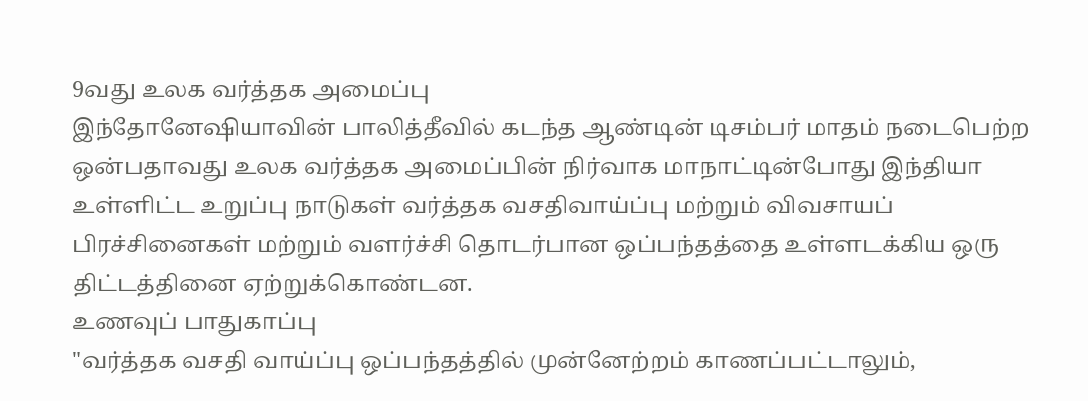9வது உலக வர்த்தக அமைப்பு
இந்தோனேஷியாவின் பாலித்தீவில் கடந்த ஆண்டின் டிசம்பர் மாதம் நடைபெற்ற ஒன்பதாவது உலக வர்த்தக அமைப்பின் நிர்வாக மாநாட்டின்போது இந்தியா உள்ளிட்ட உறுப்பு நாடுகள் வர்த்தக வசதிவாய்ப்பு மற்றும் விவசாயப் பிரச்சினைகள் மற்றும் வளர்ச்சி தொடர்பான ஒப்பந்தத்தை உள்ளடக்கிய ஒரு திட்டத்தினை ஏற்றுக்கொண்டன.
உணவுப் பாதுகாப்பு
"வர்த்தக வசதி வாய்ப்பு ஒப்பந்தத்தில் முன்னேற்றம் காணப்பட்டாலும்,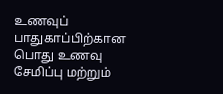உணவுப் பாதுகாப்பிற்கான பொது உணவு சேமிப்பு மற்றும்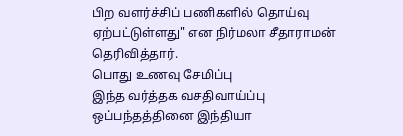பிற வளர்ச்சிப் பணிகளில் தொய்வு ஏற்பட்டுள்ளது" என நிர்மலா சீதாராமன் தெரிவித்தார்.
பொது உணவு சேமிப்பு
இந்த வர்த்தக வசதிவாய்ப்பு ஒப்பந்தத்தினை இந்தியா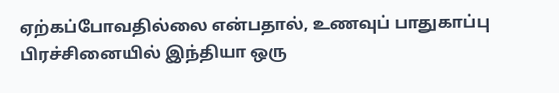ஏற்கப்போவதில்லை என்பதால், உணவுப் பாதுகாப்பு பிரச்சினையில் இந்தியா ஒரு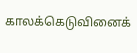காலக்கெடுவினைக்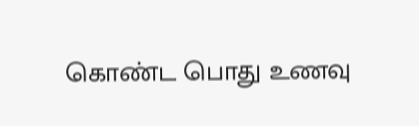கொண்ட பொது உணவு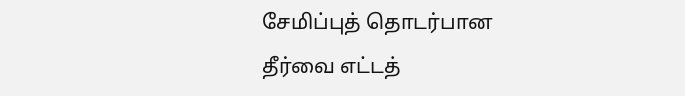சேமிப்புத் தொடர்பான தீர்வை எட்டத்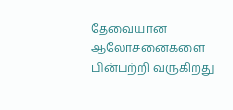தேவையான ஆலோசனைகளை பின்பற்றி வருகிறது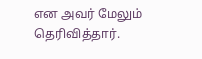என அவர் மேலும் தெரிவித்தார்.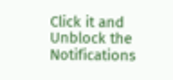Click it and Unblock the Notifications